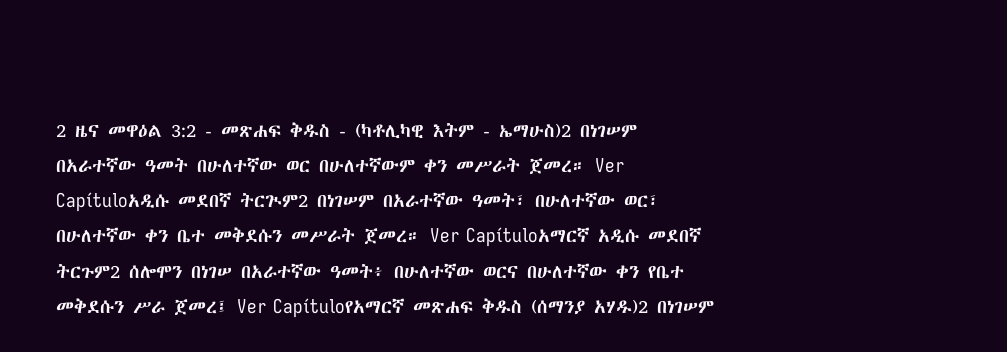2 ዜና መዋዕል 3:2 - መጽሐፍ ቅዱስ - (ካቶሊካዊ እትም - ኤማሁስ)2 በነገሠም በአራተኛው ዓመት በሁለተኛው ወር በሁለተኛውም ቀን መሥራት ጀመረ። Ver Capítuloአዲሱ መደበኛ ትርጒም2 በነገሠም በአራተኛው ዓመት፣ በሁለተኛው ወር፣ በሁለተኛው ቀን ቤተ መቅደሱን መሥራት ጀመረ። Ver Capítuloአማርኛ አዲሱ መደበኛ ትርጉም2 ሰሎሞን በነገሠ በአራተኛው ዓመት፥ በሁለተኛው ወርና በሁለተኛው ቀን የቤተ መቅደሱን ሥራ ጀመረ፤ Ver Capítuloየአማርኛ መጽሐፍ ቅዱስ (ሰማንያ አሃዱ)2 በነገሠም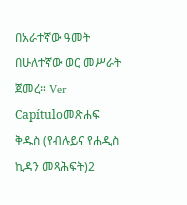በአራተኛው ዓመት በሁለተኛው ወር መሥራት ጀመረ። Ver Capítuloመጽሐፍ ቅዱስ (የብሉይና የሐዲስ ኪዳን መጻሕፍት)2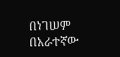በነገሠም በአራተኛው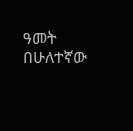ዓመት በሁለተኛው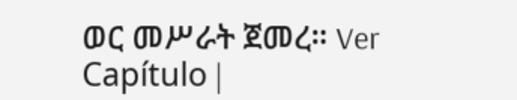ወር መሥራት ጀመረ። Ver Capítulo |